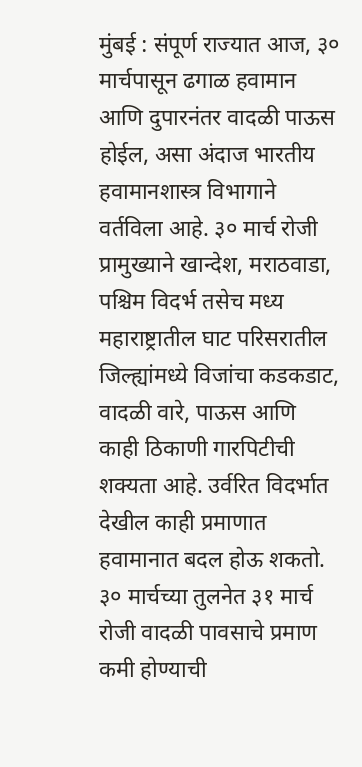मुंबई : संपूर्ण राज्यात आज, ३० मार्चपासून ढगाळ हवामान आणि दुपारनंतर वादळी पाऊस होईल, असा अंदाज भारतीय हवामानशास्त्र विभागाने वर्तविला आहे. ३० मार्च रोजी प्रामुख्याने खान्देश, मराठवाडा, पश्चिम विदर्भ तसेच मध्य महाराष्ट्रातील घाट परिसरातील जिल्ह्यांमध्ये विजांचा कडकडाट, वादळी वारे, पाऊस आणि काही ठिकाणी गारपिटीची शक्यता आहे. उर्वरित विदर्भात देखील काही प्रमाणात हवामानात बदल होऊ शकतो.
३० मार्चच्या तुलनेत ३१ मार्च रोजी वादळी पावसाचे प्रमाण कमी होण्याची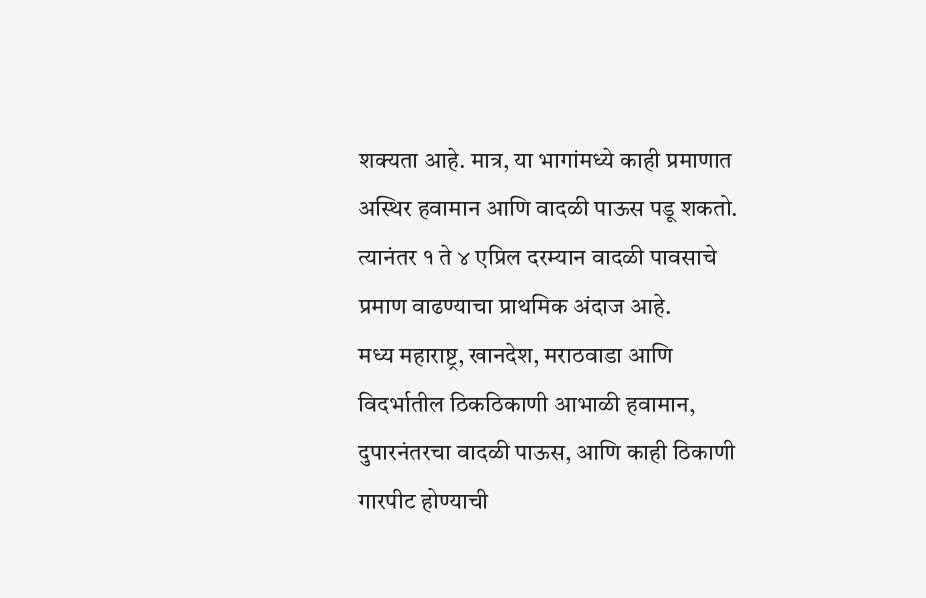शक्यता आहे. मात्र, या भागांमध्ये काही प्रमाणात अस्थिर हवामान आणि वादळी पाऊस पडू शकतो. त्यानंतर १ ते ४ एप्रिल दरम्यान वादळी पावसाचे प्रमाण वाढण्याचा प्राथमिक अंदाज आहे.
मध्य महाराष्ट्र, खानदेश, मराठवाडा आणि विदर्भातील ठिकठिकाणी आभाळी हवामान, दुपारनंतरचा वादळी पाऊस, आणि काही ठिकाणी गारपीट होण्याची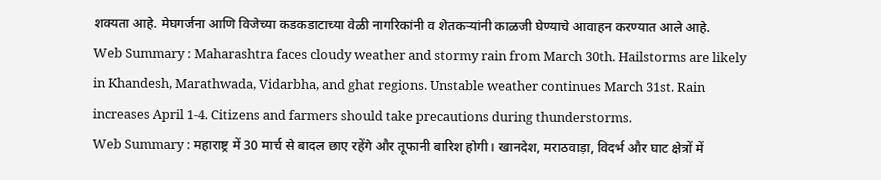शक्यता आहे. मेघगर्जना आणि विजेच्या कडकडाटाच्या वेळी नागरिकांनी व शेतकऱ्यांनी काळजी घेण्याचे आवाहन करण्यात आले आहे.
Web Summary : Maharashtra faces cloudy weather and stormy rain from March 30th. Hailstorms are likely in Khandesh, Marathwada, Vidarbha, and ghat regions. Unstable weather continues March 31st. Rain increases April 1-4. Citizens and farmers should take precautions during thunderstorms.
Web Summary : महाराष्ट्र में 30 मार्च से बादल छाए रहेंगे और तूफानी बारिश होगी। खानदेश, मराठवाड़ा, विदर्भ और घाट क्षेत्रों में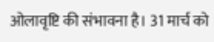ओलावृष्टि की संभावना है। 31 मार्च को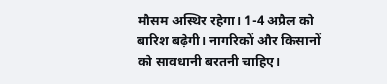मौसम अस्थिर रहेगा। 1-4 अप्रैल को बारिश बढ़ेगी। नागरिकों और किसानों को सावधानी बरतनी चाहिए।